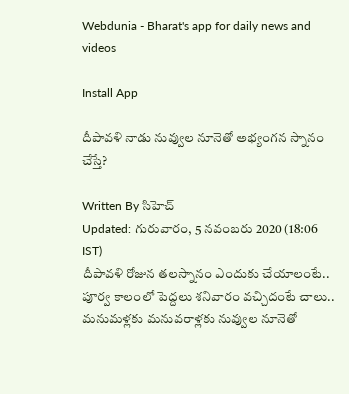Webdunia - Bharat's app for daily news and videos

Install App

దీపావళి నాడు నువ్వుల నూనెతో అభ్యంగన స్నానం చేస్తే?

Written By సిహెచ్
Updated: గురువారం, 5 నవంబరు 2020 (18:06 IST)
దీపావళి రోజున తలస్నానం ఎందుకు చేయాలంటే.. పూర్వ కాలంలో పెద్దలు శనివారం వచ్చిదంటే చాలు.. మనుమళ్లకు మనువరాళ్లకు నువ్వుల నూనెతో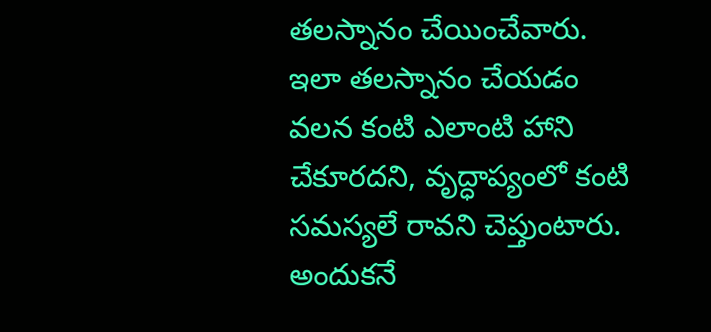తలస్నానం చేయించేవారు. ఇలా తలస్నానం చేయడం వలన కంటి ఎలాంటి హాని చేకూరదని, వృద్ధాప్యంలో కంటి సమస్యలే రావని చెప్తుంటారు. అందుకనే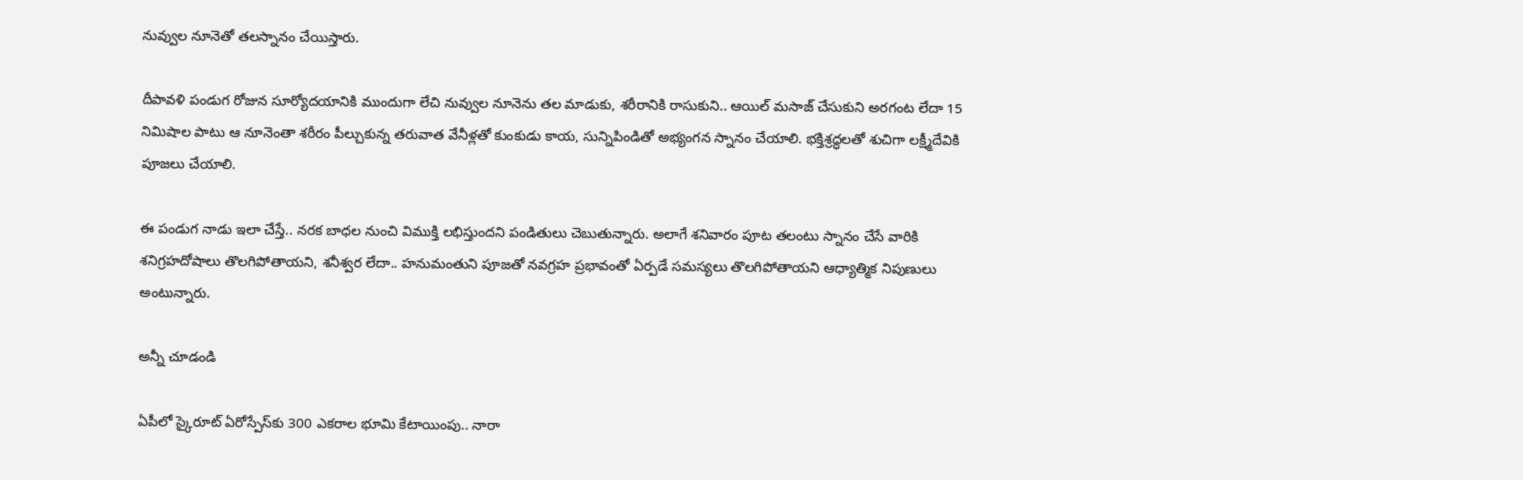నువ్వుల నూనెతో తలస్నానం చేయిస్తారు.

దీపావళి పండుగ రోజున సూర్యోదయానికి ముందుగా లేచి నువ్వుల నూనెను తల మాడుకు, శరీరానికి రాసుకుని.. ఆయిల్ మసాజ్‌ చేసుకుని అరగంట లేదా 15 నిమిషాల పాటు ఆ నూనెంతా శరీరం పీల్చుకున్న తరువాత వేనీళ్లతో కుంకుడు కాయ, సున్నిపిండితో అభ్యంగన స్నానం చేయాలి. భక్తిశ్రద్ధలతో శుచిగా లక్ష్మీదేవికి పూజలు చేయాలి.

ఈ పండుగ నాడు ఇలా చేస్తే.. నరక బాధల నుంచి విముక్తి లభిస్తుందని పండితులు చెబుతున్నారు. అలాగే శనివారం పూట తలంటు స్నానం చేసే వారికి శనిగ్రహదోషాలు తొలగిపోతాయని, శనీశ్వర లేదా.. హనుమంతుని పూజతో నవగ్రహ ప్రభావంతో ఏర్పడే సమస్యలు తొలగిపోతాయని ఆధ్యాత్మిక నిపుణులు అంటున్నారు.

అన్నీ చూడండి

ఏపీలో స్కైరూట్ ఏరోస్పేస్‌కు 300 ఎకరాల భూమి కేటాయింపు.. నారా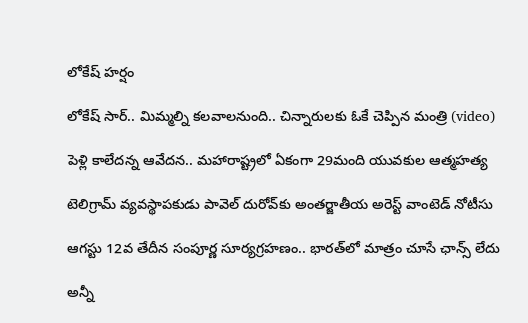లోకేష్ హర్షం

లోకేష్ సార్.. మిమ్మల్ని కలవాలనుంది.. చిన్నారులకు ఓకే చెప్పిన మంత్రి (video)

పెళ్లి కాలేదన్న ఆవేదన.. మహారాష్ట్రలో ఏకంగా 29మంది యువకుల ఆత్మహత్య

టెలిగ్రామ్ వ్యవస్థాపకుడు పావెల్ దురోవ్‌కు అంతర్జాతీయ అరెస్ట్ వాంటెడ్ నోటీసు

ఆగస్టు 12వ తేదీన సంపూర్ణ సూర్యగ్రహణం.. భారత్‌లో మాత్రం చూసే ఛాన్స్ లేదు

అన్నీ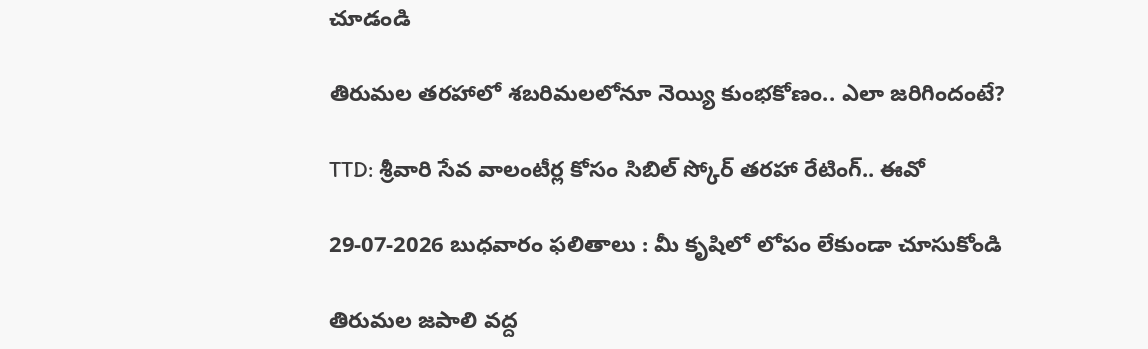చూడండి

తిరుమల తరహాలో శబరిమలలోనూ నెయ్యి కుంభకోణం.. ఎలా జరిగిందంటే?

TTD: శ్రీవారి సేవ వాలంటీర్ల కోసం సిబిల్ స్కోర్ తరహా రేటింగ్.. ఈవో

29-07-2026 బుధవారం ఫలితాలు : మీ కృషిలో లోపం లేకుండా చూసుకోండి

తిరుమల జపాలి వద్ద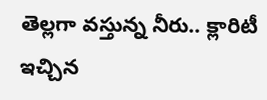తెల్లగా వస్తున్న నీరు.. క్లారిటీ ఇచ్చిన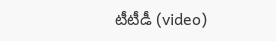టీటీడీ (video)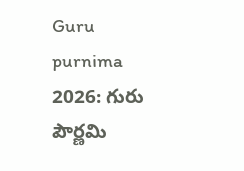Guru purnima 2026: గురు పౌర్ణమి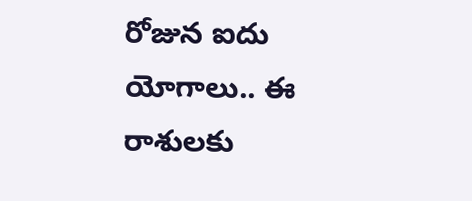రోజున ఐదు యోగాలు.. ఈ రాశులకు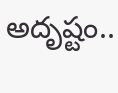అదృష్టం..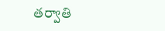తర్వాతి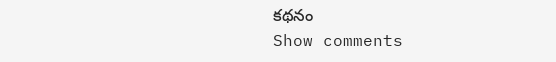కథనం
Show comments